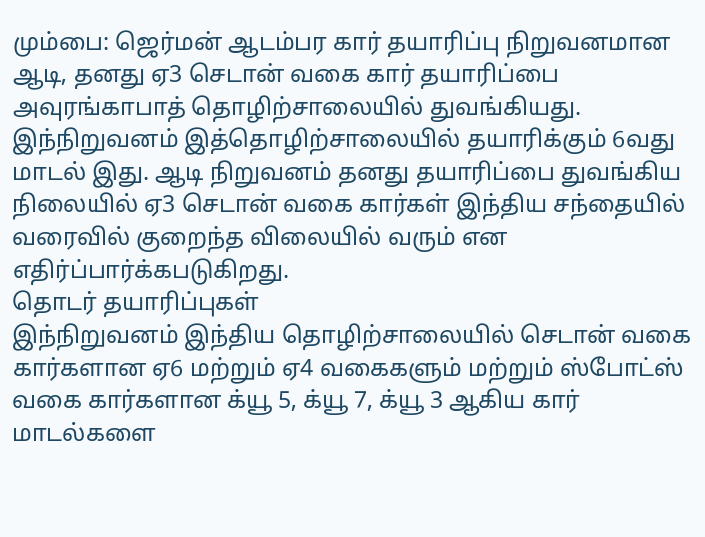மும்பை: ஜெர்மன் ஆடம்பர கார் தயாரிப்பு நிறுவனமான ஆடி, தனது ஏ3 செடான் வகை கார் தயாரிப்பை அவுரங்காபாத் தொழிற்சாலையில் துவங்கியது. இந்நிறுவனம் இத்தொழிற்சாலையில் தயாரிக்கும் 6வது மாடல் இது. ஆடி நிறுவனம் தனது தயாரிப்பை துவங்கிய நிலையில் ஏ3 செடான் வகை கார்கள் இந்திய சந்தையில் வரைவில் குறைந்த விலையில் வரும் என எதிர்ப்பார்க்கபடுகிறது.
தொடர் தயாரிப்புகள்
இந்நிறுவனம் இந்திய தொழிற்சாலையில் செடான் வகை கார்களான ஏ6 மற்றும் ஏ4 வகைகளும் மற்றும் ஸ்போட்ஸ் வகை கார்களான க்யூ 5, க்யூ 7, க்யூ 3 ஆகிய கார் மாடல்களை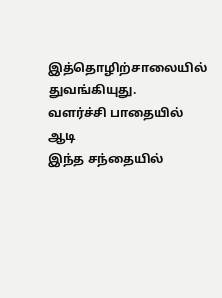இத்தொழிற்சாலையில் துவங்கியுது.
வளர்ச்சி பாதையில் ஆடி
இந்த சந்தையில்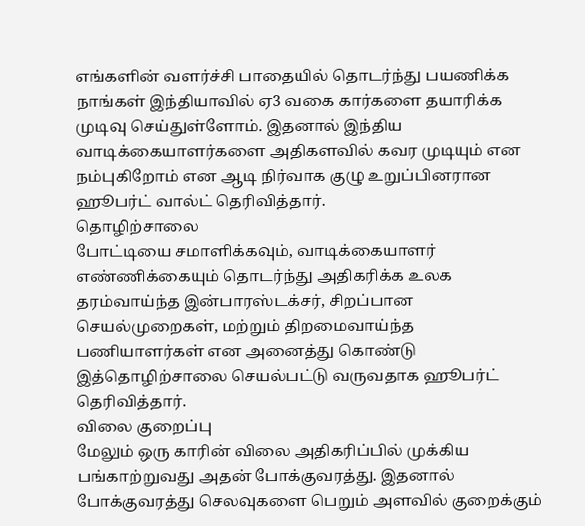எங்களின் வளர்ச்சி பாதையில் தொடர்ந்து பயணிக்க நாங்கள் இந்தியாவில் ஏ3 வகை கார்களை தயாரிக்க முடிவு செய்துள்ளோம். இதனால் இந்திய வாடிக்கையாளர்களை அதிகளவில் கவர முடியும் என நம்புகிறோம் என ஆடி நிர்வாக குழு உறுப்பினரான ஹூபர்ட் வால்ட் தெரிவித்தார்.
தொழிற்சாலை
போட்டியை சமாளிக்கவும், வாடிக்கையாளர் எண்ணிக்கையும் தொடர்ந்து அதிகரிக்க உலக தரம்வாய்ந்த இன்பாரஸ்டக்சர், சிறப்பான செயல்முறைகள், மற்றும் திறமைவாய்ந்த பணியாளர்கள் என அனைத்து கொண்டு இத்தொழிற்சாலை செயல்பட்டு வருவதாக ஹூபர்ட் தெரிவித்தார்.
விலை குறைப்பு
மேலும் ஒரு காரின் விலை அதிகரிப்பில் முக்கிய பங்காற்றுவது அதன் போக்குவரத்து. இதனால் போக்குவரத்து செலவுகளை பெறும் அளவில் குறைக்கும்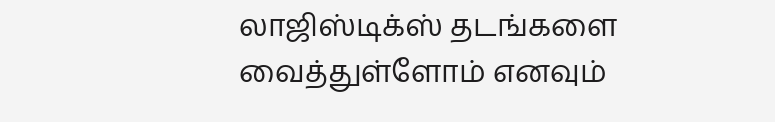லாஜிஸ்டிக்ஸ் தடங்களை வைத்துள்ளோம் எனவும்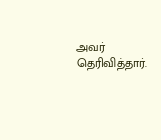அவர் தெரிவித்தார்.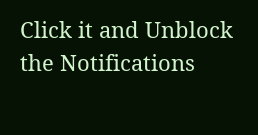Click it and Unblock the Notifications